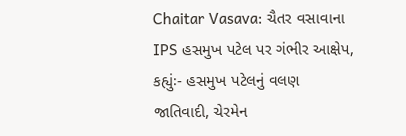Chaitar Vasava: ચૈતર વસાવાના IPS હસમુખ પટેલ પર ગંભીર આક્ષેપ, કહ્યુંઃ- હસમુખ પટેલનું વલણ જાતિવાદી, ચેરમેન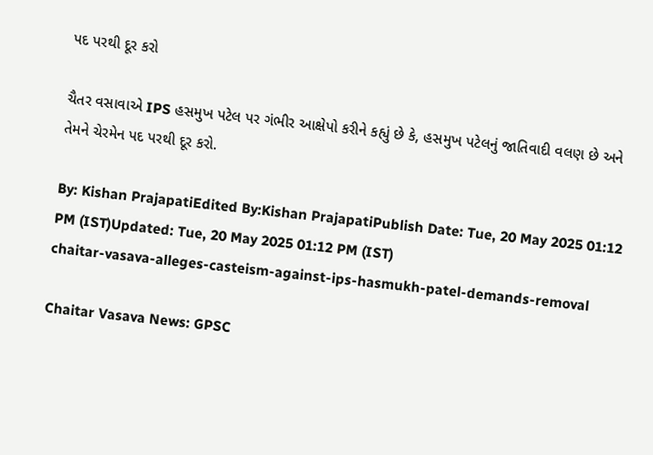પદ પરથી દૂર કરો

ચૈતર વસાવાએ IPS હસમુખ પટેલ પર ગંભીર આક્ષેપો કરીને કહ્યું છે કે, હસમુખ પટેલનું જાતિવાદી વલણ છે અને તેમને ચેરમેન પદ પરથી દૂર કરો.

By: Kishan PrajapatiEdited By:Kishan PrajapatiPublish Date: Tue, 20 May 2025 01:12 PM (IST)Updated: Tue, 20 May 2025 01:12 PM (IST)
chaitar-vasava-alleges-casteism-against-ips-hasmukh-patel-demands-removal

Chaitar Vasava News: GPSC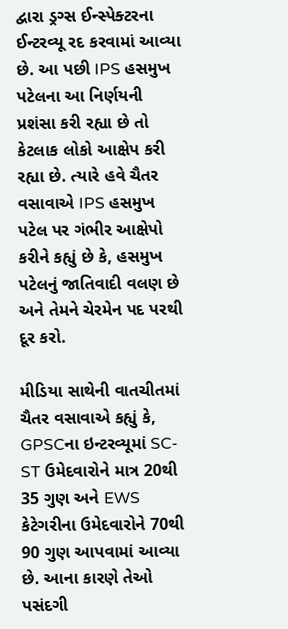દ્વારા ડ્રગ્સ ઈન્સ્પેક્ટરના ઈન્ટરવ્યૂ રદ કરવામાં આવ્યા છે. આ પછી IPS હસમુખ પટેલના આ નિર્ણયની પ્રશંસા કરી રહ્યા છે તો કેટલાક લોકો આક્ષેપ કરી રહ્યા છે. ત્યારે હવે ચૈતર વસાવાએ IPS હસમુખ પટેલ પર ગંભીર આક્ષેપો કરીને કહ્યું છે કે, હસમુખ પટેલનું જાતિવાદી વલણ છે અને તેમને ચેરમેન પદ પરથી દૂર કરો.

મીડિયા સાથેની વાતચીતમાં ચૈતર વસાવાએ કહ્યું કે, GPSCના ઇન્ટરવ્યૂમાં SC-ST ઉમેદવારોને માત્ર 20થી 35 ગુણ અને EWS કેટેગરીના ઉમેદવારોને 70થી 90 ગુણ આપવામાં આવ્યા છે. આના કારણે તેઓ પસંદગી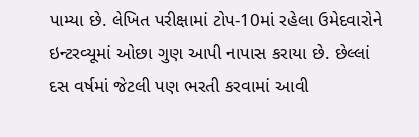પામ્યા છે. લેખિત પરીક્ષામાં ટોપ-10માં રહેલા ઉમેદવારોને ઇન્ટરવ્યૂમાં ઓછા ગુણ આપી નાપાસ કરાયા છે. છેલ્લાં દસ વર્ષમાં જેટલી પણ ભરતી કરવામાં આવી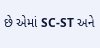છે એમાં SC-ST અને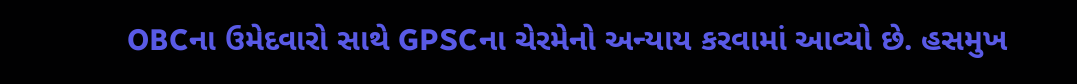OBCના ઉમેદવારો સાથે GPSCના ચેરમેનો અન્યાય કરવામાં આવ્યો છે. હસમુખ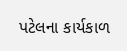પટેલના કાર્યકાળ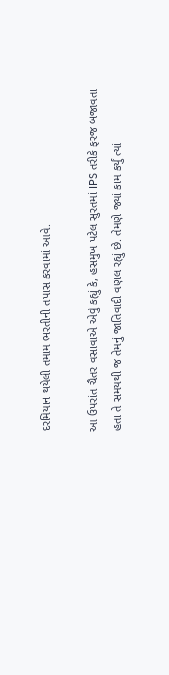દરમિયાન થયેલી તમામ ભરતીની તપાસ કરવામાં આવે.

આ ઉપરાંત ચૈતર વસાવાએ એવું કહ્યું કે, હસમુખ પટેલ સુરતમાં IPS તરીકે ફરજ બજાવતા હતા તે સમયથી જ તેમનું જાતિવાદી વણલ રહ્યું છે. તેમણે જ્યાં કામ કર્યું ત્યાં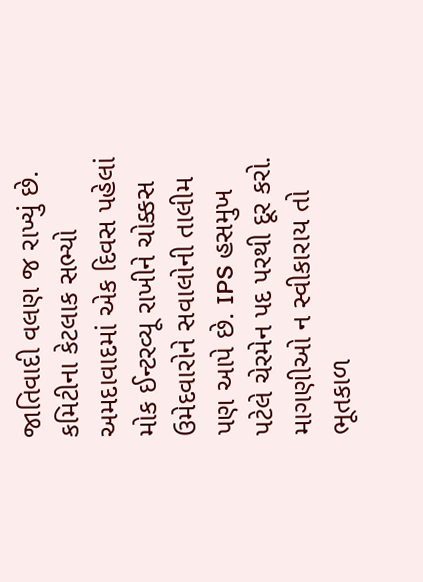જાતિવાદી વલણ જ રાખ્યું છે. કમિટીના કેટલાક સભ્યો અમદાવાદમાં એક દિવસ પહેલાં મોક ઈન્ટરવ્યૂ રાખીને ચોક્કસ ઉમેદવારોને સવાલોની તાલીમ પણ આપે છે. IPS હસમુખ પટેલે ચેરમેન પદ પરથી દૂર કરો. માગણીઓ ન સ્વીકારાય તો ભૂતકાળ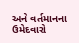અને વર્તમાનના ઉમેદવારો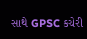સાથે GPSC કચેરી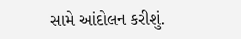સામે આંદોલન કરીશું.